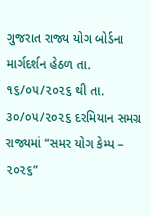ગુજરાત રાજ્ય યોગ બોર્ડના માર્ગદર્શન હેઠળ તા. ૧૬/૦૫/૨૦૨૬ થી તા. ૩૦/૦૫/૨૦૨૬ દરમિયાન સમગ્ર રાજ્યમાં “સમર યોગ કેમ્પ – ૨૦૨૬”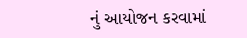નું આયોજન કરવામાં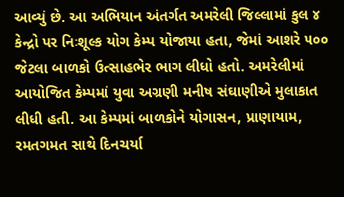આવ્યું છે. આ અભિયાન અંતર્ગત અમરેલી જિલ્લામાં કુલ ૪ કેન્દ્રો પર નિઃશૂલ્ક યોગ કેમ્પ યોજાયા હતા, જેમાં આશરે ૫૦૦ જેટલા બાળકો ઉત્સાહભેર ભાગ લીધો હતો. અમરેલીમાં આયોજિત કેમ્પમાં યુવા અગ્રણી મનીષ સંઘાણીએ મુલાકાત લીધી હતી. આ કેમ્પમાં બાળકોને યોગાસન, પ્રાણાયામ, રમતગમત સાથે દિનચર્યા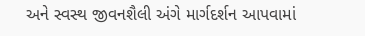અને સ્વસ્થ જીવનશૈલી અંગે માર્ગદર્શન આપવામાં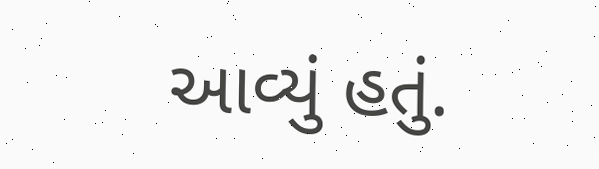આવ્યું હતું.